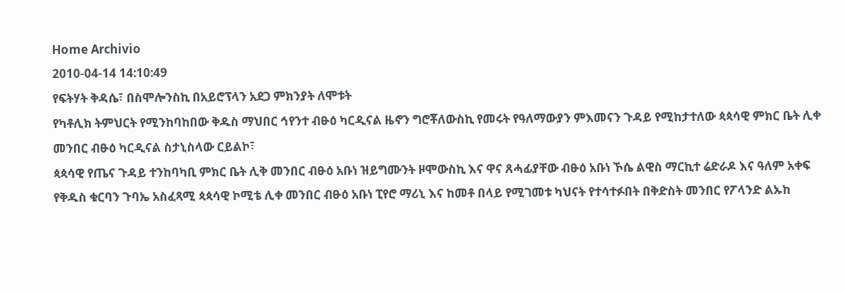Home Archivio
2010-04-14 14:10:49
የፍትሃት ቅዳሴ፣ በስሞሎንስኪ በአይሮፕላን አደጋ ምክንያት ለሞቱት
የካቶሊክ ትምህርት የሚንከባከበው ቅዱስ ማህበር ኅየንተ ብፁዕ ካርዲናል ዜኖን ግሮቾለውስኪ የመሩት የዓለማውያን ምእመናን ጉዳይ የሚከታተለው ጳጳሳዊ ምክር ቤት ሊቀ መንበር ብፁዕ ካርዲናል ስታኒስላው ርይልኮ፣
ጳጳሳዊ የጤና ጉዳይ ተንከባካቢ ምክር ቤት ሊቅ መንበር ብፁዕ አቡነ ዝይግሙንት ዞሞውስኪ እና ዋና ጸሓፊያቸው ብፁዕ አቡነ ኾሴ ልዊስ ማርኪተ ሬድራዶ እና ዓለም አቀፍ የቅዱስ ቁርባን ጉባኤ አስፈጻሚ ጳጳሳዊ ኮሚቴ ሊቀ መንበር ብፁዕ አቡነ ፒየሮ ማሪኒ እና ከመቶ በላይ የሚገመቱ ካህናት የተሳተፉበት በቅድስት መንበር የፖላንድ ልኡከ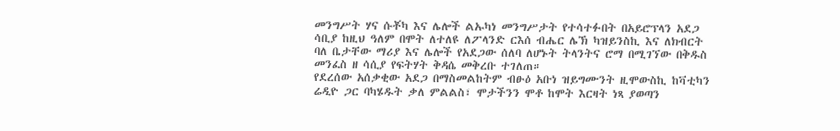መንግሥት ሃና ሱቾካ እና ሌሎች ልኡካነ መንግሥታት የተሳተፉበት በአይሮፕላን አደጋ ሳቢያ ከዚህ ዓለም በሞት ለተለዩ ለፖላንድ ርእሰ ብሔር ሌኽ ካዝይንስኪ እና ለክብርት ባለ ቤታቸው ማሪያ እና ሌሎች የአደጋው ሰለባ ለሆኑት ትላንትና ሮማ በሚገኘው በቅዱስ መንፈስ ዘ ሳሲያ የፍትሃት ቅዳሴ መቅረቡ ተገለጠ።
የደረሰው አሰቃቂው አደጋ በማስመልከትም ብፁዕ አቡነ ዝይግሙንት ዚሞውስኪ ከቫቲካን ሬዲዮ ጋር ባካሄዱት ቃለ ምልልስ፣ ሞታችንን ሞቶ ከሞት እርዛት ነጻ ያወጣን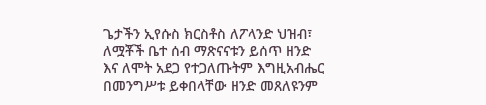ጌታችን ኢየሱስ ክርስቶስ ለፖላንድ ህዝብ፣ ለሟቾች ቤተ ሰብ ማጽናናቱን ይሰጥ ዘንድ እና ለሞት አደጋ የተጋለጡትም እግዚአብሔር በመንግሥቱ ይቀበላቸው ዘንድ መጸለዩንም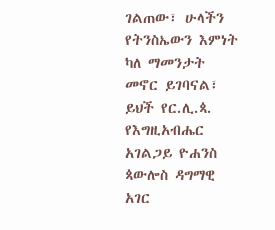ገልጠው፣ ሁላችን የትንስኤውን እምነት ካለ ማመንታት መኖር ይገባናል፣ ይህች የር.ሊ.ጳ. የእግዚአብሔር አገልጋይ ዮሐንስ ጳውሎስ ዳግማዊ አገር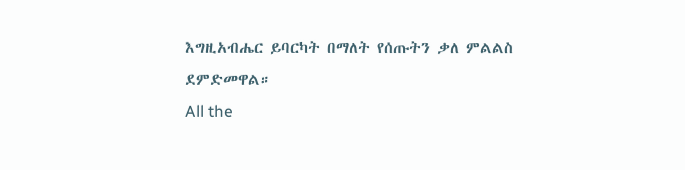እግዚአብሔር ይባርካት በማለት የሰጡትን ቃለ ምልልስ ደምድመዋል።
All the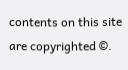contents on this site are copyrighted ©.